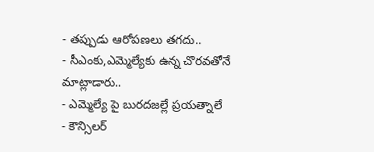- తప్పుడు ఆరోపణలు తగదు..
- సీఎంకు,ఎమ్మెల్యేకు ఉన్న చొరవతోనే మాట్లాడారు..
- ఎమ్మెల్యే పై బురదజల్లే ప్రయత్నాలే
- కౌన్సిలర్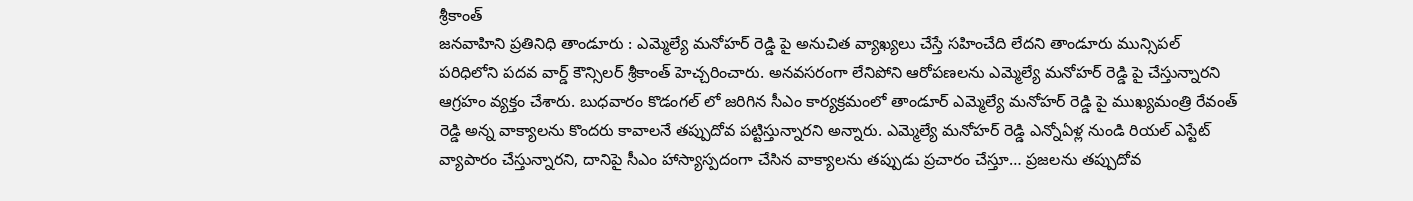శ్రీకాంత్
జనవాహిని ప్రతినిధి తాండూరు : ఎమ్మెల్యే మనోహర్ రెడ్డి పై అనుచిత వ్యాఖ్యలు చేస్తే సహించేది లేదని తాండూరు మున్సిపల్ పరిధిలోని పదవ వార్డ్ కౌన్సిలర్ శ్రీకాంత్ హెచ్చరించారు. అనవసరంగా లేనిపోని ఆరోపణలను ఎమ్మెల్యే మనోహర్ రెడ్డి పై చేస్తున్నారని ఆగ్రహం వ్యక్తం చేశారు. బుధవారం కొడంగల్ లో జరిగిన సీఎం కార్యక్రమంలో తాండూర్ ఎమ్మెల్యే మనోహర్ రెడ్డి పై ముఖ్యమంత్రి రేవంత్ రెడ్డి అన్న వాక్యాలను కొందరు కావాలనే తప్పుదోవ పట్టిస్తున్నారని అన్నారు. ఎమ్మెల్యే మనోహర్ రెడ్డి ఎన్నోఏళ్ల నుండి రియల్ ఎస్టేట్ వ్యాపారం చేస్తున్నారని, దానిపై సీఎం హాస్యాస్పదంగా చేసిన వాక్యాలను తప్పుడు ప్రచారం చేస్తూ… ప్రజలను తప్పుదోవ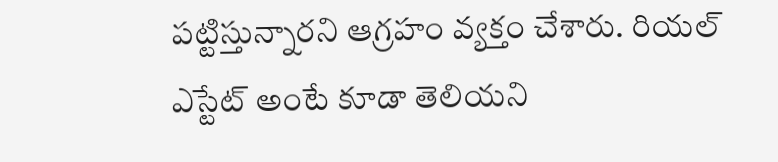పట్టిస్తున్నారని ఆగ్రహం వ్యక్తం చేశారు. రియల్ ఎస్టేట్ అంటే కూడా తెలియని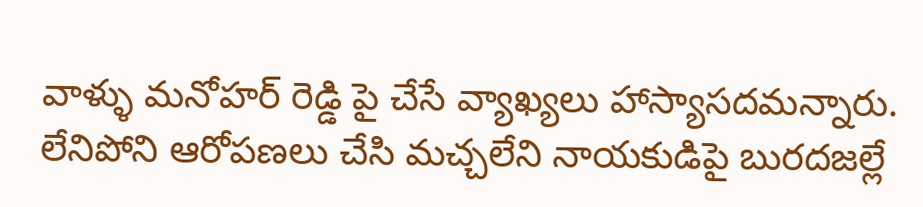వాళ్ళు మనోహర్ రెడ్డి పై చేసే వ్యాఖ్యలు హాస్యాసదమన్నారు. లేనిపోని ఆరోపణలు చేసి మచ్చలేని నాయకుడిపై బురదజల్లే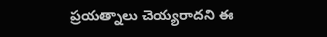ప్రయత్నాలు చెయ్యరాదని ఈ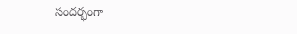సందర్భంగా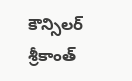కౌన్సిలర్ శ్రీకాంత్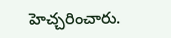హెచ్చరించారు.